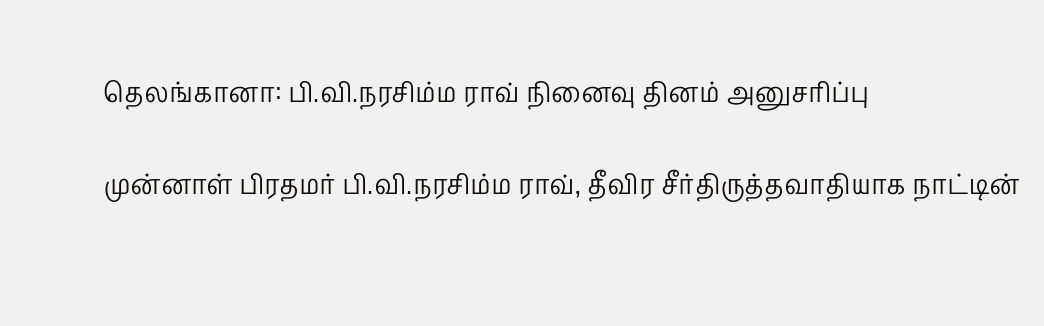தெலங்கானா: பி.வி.நரசிம்ம ராவ் நினைவு தினம் அனுசரிப்பு

முன்னாள் பிரதமர் பி.வி.நரசிம்ம ராவ், தீவிர சீர்திருத்தவாதியாக நாட்டின்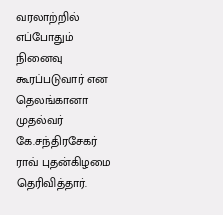வரலாற்றில் எப்போதும் நினைவு கூரப்படுவார் என தெலங்கானா முதல்வர் கே.சந்திரசேகர் ராவ் புதன்கிழமை தெரிவித்தார்.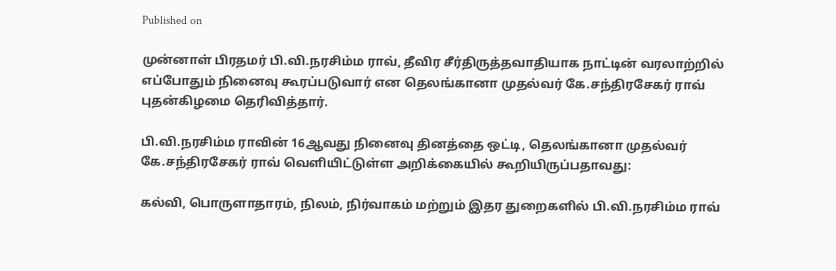Published on

முன்னாள் பிரதமர் பி.வி.நரசிம்ம ராவ், தீவிர சீர்திருத்தவாதியாக நாட்டின் வரலாற்றில் எப்போதும் நினைவு கூரப்படுவார் என தெலங்கானா முதல்வர் கே.சந்திரசேகர் ராவ் புதன்கிழமை தெரிவித்தார்.

பி.வி.நரசிம்ம ராவின் 16ஆவது நினைவு தினத்தை ஒட்டி, தெலங்கானா முதல்வர் கே.சந்திரசேகர் ராவ் வெளியிட்டுள்ள அறிக்கையில் கூறியிருப்பதாவது:

கல்வி, பொருளாதாரம், நிலம், நிர்வாகம் மற்றும் இதர துறைகளில் பி.வி.நரசிம்ம ராவ்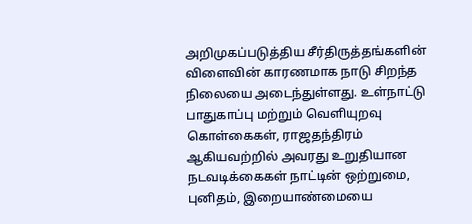அறிமுகப்படுத்திய சீர்திருத்தங்களின் விளைவின் காரணமாக நாடு சிறந்த நிலையை அடைந்துள்ளது. உள்நாட்டு பாதுகாப்பு மற்றும் வெளியுறவு கொள்கைகள், ராஜதந்திரம் ஆகியவற்றில் அவரது உறுதியான நடவடிக்கைகள் நாட்டின் ஒற்றுமை, புனிதம், இறையாண்மையை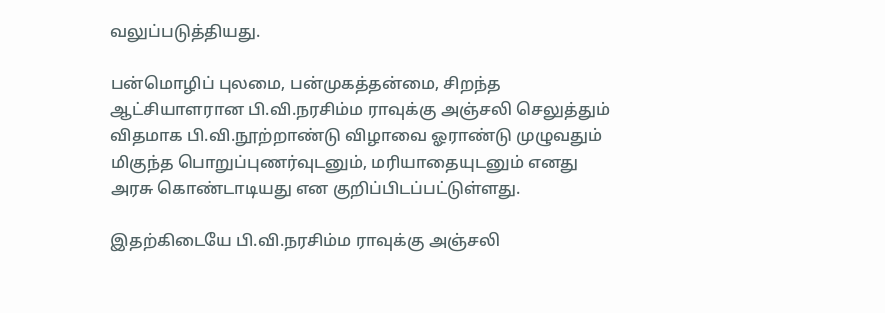வலுப்படுத்தியது.

பன்மொழிப் புலமை, பன்முகத்தன்மை, சிறந்த ஆட்சியாளரான பி.வி.நரசிம்ம ராவுக்கு அஞ்சலி செலுத்தும் விதமாக பி.வி.நூற்றாண்டு விழாவை ஓராண்டு முழுவதும் மிகுந்த பொறுப்புணர்வுடனும், மரியாதையுடனும் எனது அரசு கொண்டாடியது என குறிப்பிடப்பட்டுள்ளது.

இதற்கிடையே பி.வி.நரசிம்ம ராவுக்கு அஞ்சலி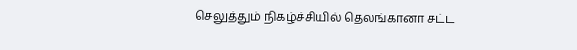செலுத்தும் நிகழ்ச்சியில் தெலங்கானா சட்ட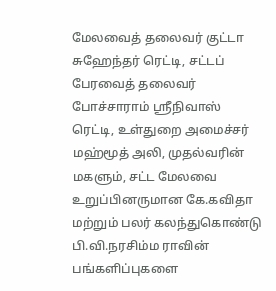மேலவைத் தலைவர் குட்டா சுஹேந்தர் ரெட்டி, சட்டப் பேரவைத் தலைவர் போச்சாராம் ஸ்ரீநிவாஸ் ரெட்டி, உள்துறை அமைச்சர் மஹ்மூத் அலி, முதல்வரின் மகளும், சட்ட மேலவை உறுப்பினருமான கே.கவிதா மற்றும் பலர் கலந்துகொண்டு பி.வி.நரசிம்ம ராவின் பங்களிப்புகளை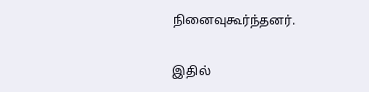நினைவுகூர்ந்தனர்.

இதில்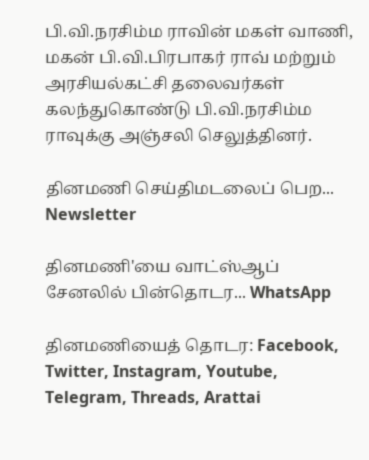பி.வி.நரசிம்ம ராவின் மகள் வாணி, மகன் பி.வி.பிரபாகர் ராவ் மற்றும் அரசியல்கட்சி தலைவர்கள் கலந்துகொண்டு பி.வி.நரசிம்ம ராவுக்கு அஞ்சலி செலுத்தினர்.

தினமணி செய்திமடலைப் பெற... Newsletter

தினமணி'யை வாட்ஸ்ஆப் சேனலில் பின்தொடர... WhatsApp

தினமணியைத் தொடர: Facebook, Twitter, Instagram, Youtube, Telegram, Threads, Arattai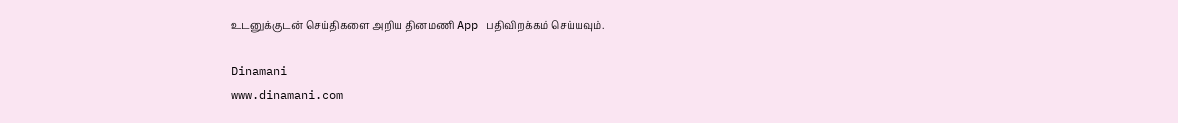உடனுக்குடன் செய்திகளை அறிய தினமணி App பதிவிறக்கம் செய்யவும்.

Dinamani
www.dinamani.com